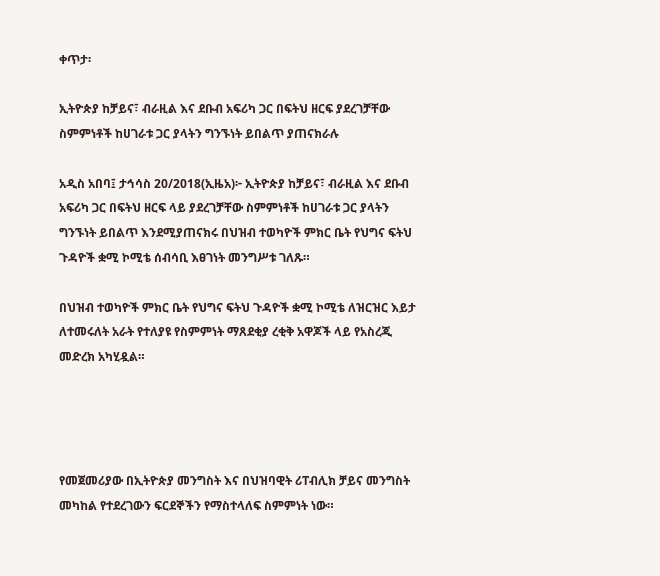ቀጥታ፡

ኢትዮጵያ ከቻይና፣ ብራዚል እና ደቡብ አፍሪካ ጋር በፍትህ ዘርፍ ያደረገቻቸው ስምምነቶች ከሀገራቱ ጋር ያላትን ግንኙነት ይበልጥ ያጠናክራሉ

አዲስ አበባ፤ ታኅሳስ 20/2018(ኢዜአ)፦ ኢትዮጵያ ከቻይና፣ ብራዚል እና ደቡብ አፍሪካ ጋር በፍትህ ዘርፍ ላይ ያደረገቻቸው ስምምነቶች ከሀገራቱ ጋር ያላትን ግንኙነት ይበልጥ እንደሚያጠናክሩ በህዝብ ተወካዮች ምክር ቤት የህግና ፍትህ ጉዳዮች ቋሚ ኮሚቴ ሰብሳቢ እፀገነት መንግሥቱ ገለጹ።

በህዝብ ተወካዮች ምክር ቤት የህግና ፍትህ ጉዳዮች ቋሚ ኮሚቴ ለዝርዝር እይታ ለተመሩለት አራት የተለያዩ የስምምነት ማጸደቂያ ረቂቅ አዋጆች ላይ የአስረጂ መድረክ አካሂዷል።




የመጀመሪያው በኢትዮጵያ መንግስት እና በህዝባዊት ሪፐብሊክ ቻይና መንግስት መካከል የተደረገውን ፍርደኞችን የማስተላለፍ ስምምነት ነው።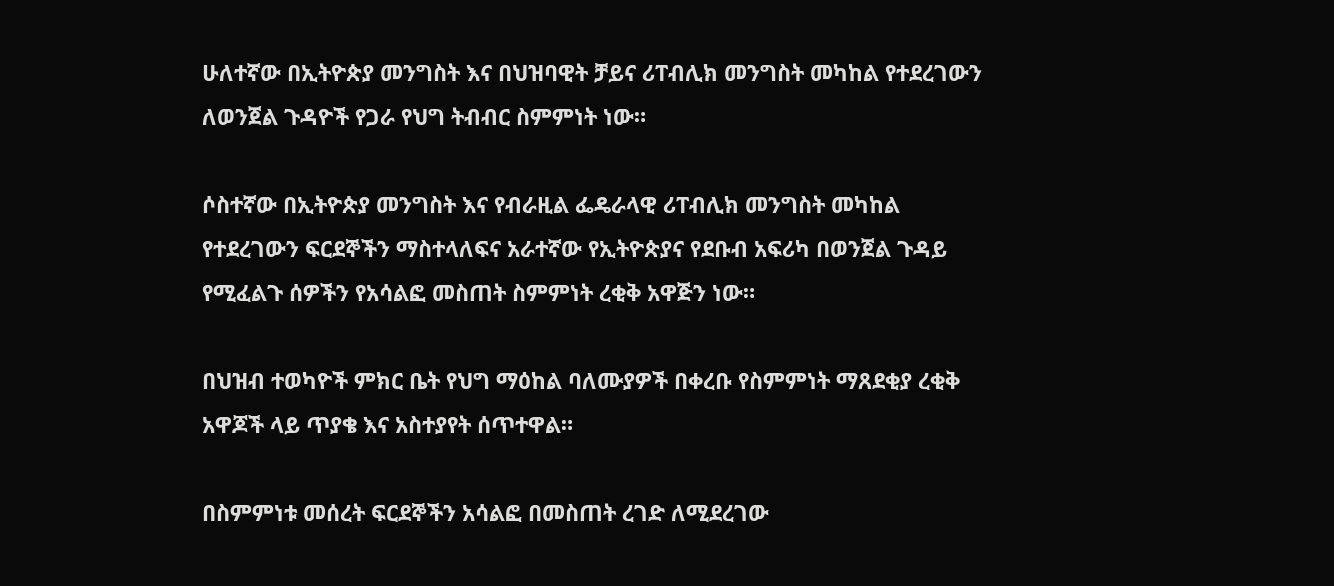ሁለተኛው በኢትዮጵያ መንግስት እና በህዝባዊት ቻይና ሪፐብሊክ መንግስት መካከል የተደረገውን ለወንጀል ጉዳዮች የጋራ የህግ ትብብር ስምምነት ነው።

ሶስተኛው በኢትዮጵያ መንግስት እና የብራዚል ፌዴራላዊ ሪፐብሊክ መንግስት መካከል የተደረገውን ፍርደኞችን ማስተላለፍና አራተኛው የኢትዮጵያና የደቡብ አፍሪካ በወንጀል ጉዳይ የሚፈልጉ ሰዎችን የአሳልፎ መስጠት ስምምነት ረቂቅ አዋጅን ነው።

በህዝብ ተወካዮች ምክር ቤት የህግ ማዕከል ባለሙያዎች በቀረቡ የስምምነት ማጸደቂያ ረቂቅ አዋጆች ላይ ጥያቄ እና አስተያየት ሰጥተዋል።

በስምምነቱ መሰረት ፍርደኞችን አሳልፎ በመስጠት ረገድ ለሚደረገው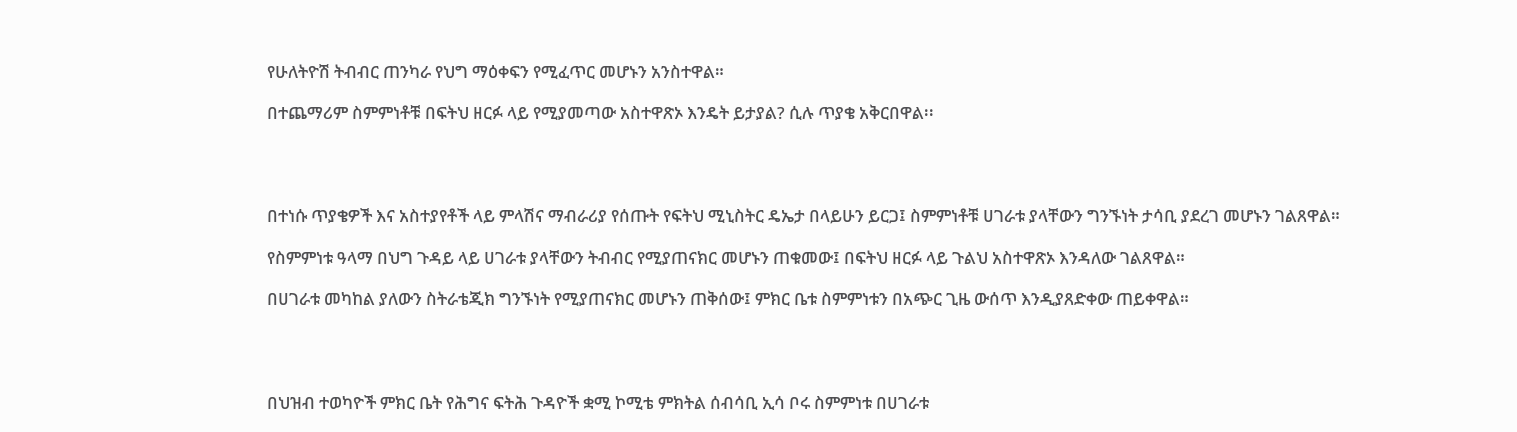የሁለትዮሽ ትብብር ጠንካራ የህግ ማዕቀፍን የሚፈጥር መሆኑን አንስተዋል።

በተጨማሪም ስምምነቶቹ በፍትህ ዘርፉ ላይ የሚያመጣው አስተዋጽኦ እንዴት ይታያል? ሲሉ ጥያቄ አቅርበዋል፡፡




በተነሱ ጥያቄዎች እና አስተያየቶች ላይ ምላሽና ማብራሪያ የሰጡት የፍትህ ሚኒስትር ዴኤታ በላይሁን ይርጋ፤ ስምምነቶቹ ሀገራቱ ያላቸውን ግንኙነት ታሳቢ ያደረገ መሆኑን ገልጸዋል።

የስምምነቱ ዓላማ በህግ ጉዳይ ላይ ሀገራቱ ያላቸውን ትብብር የሚያጠናክር መሆኑን ጠቁመው፤ በፍትህ ዘርፉ ላይ ጉልህ አስተዋጽኦ እንዳለው ገልጸዋል።

በሀገራቱ መካከል ያለውን ስትራቴጂክ ግንኙነት የሚያጠናክር መሆኑን ጠቅሰው፤ ምክር ቤቱ ስምምነቱን በአጭር ጊዜ ውሰጥ እንዲያጸድቀው ጠይቀዋል።




በህዝብ ተወካዮች ምክር ቤት የሕግና ፍትሕ ጉዳዮች ቋሚ ኮሚቴ ምክትል ሰብሳቢ ኢሳ ቦሩ ስምምነቱ በሀገራቱ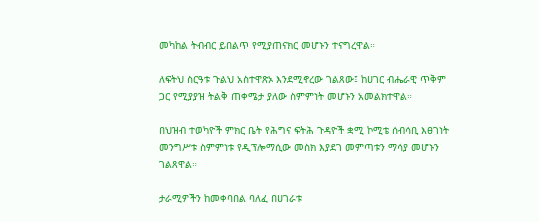መካከል ትብብር ይበልጥ የሚያጠናክር መሆኑን ተናግረዋል።

ለፍትህ ስርዓቱ ጉልህ አስተዋጽኦ እንደሚኖረው ገልጸው፤ ከሀገር ብሔራዊ ጥቅም ጋር የሚያያዝ ትልቅ ጠቀሜታ ያለው ስምምነት መሆኑን አመልክተዋል።

በህዝብ ተወካዮች ምክር ቤት የሕግና ፍትሕ ጉዳዮች ቋሚ ኮሚቴ ሰብሳቢ እፀገነት መንግሥቱ ስምምነቱ የዲፕሎማሲው መስክ እያደገ መምጣቱን ማሳያ መሆኑን ገልጸዋል።

ታራሚዎችን ከመቀባበል ባለፈ በሀገራቱ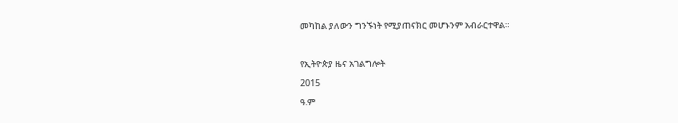መካከል ያለውን ግንኙነት የሚያጠናክር መሆኑንም አብራርተዋል።

የኢትዮጵያ ዜና አገልግሎት
2015
ዓ.ም